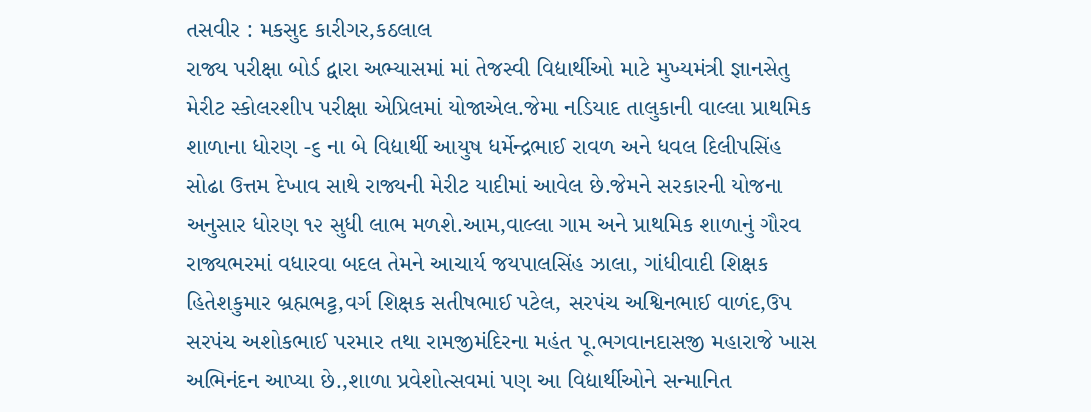તસવીર : મકસુદ કારીગર,કઠલાલ
રાજ્ય પરીક્ષા બોર્ડ દ્વારા અભ્યાસમાં માં તેજસ્વી વિદ્યાર્થીઓ માટે મુખ્યમંત્રી જ્ઞાનસેતુ મેરીટ સ્કોલરશીપ પરીક્ષા એપ્રિલમાં યોજાએલ.જેમા નડિયાદ તાલુકાની વાલ્લા પ્રાથમિક શાળાના ધોરણ -૬ ના બે વિદ્યાર્થી આયુષ ધર્મેન્દ્રભાઈ રાવળ અને ધવલ દિલીપસિંહ સોઢા ઉત્તમ દેખાવ સાથે રાજ્યની મેરીટ યાદીમાં આવેલ છે.જેમને સરકારની યોજના અનુસાર ધોરણ ૧૨ સુધી લાભ મળશે.આમ,વાલ્લા ગામ અને પ્રાથમિક શાળાનું ગૌરવ રાજ્યભરમાં વધારવા બદલ તેમને આચાર્ય જયપાલસિંહ ઝાલા, ગાંધીવાદી શિક્ષક હિતેશકુમાર બ્રહ્મભટ્ટ,વર્ગ શિક્ષક સતીષભાઈ પટેલ, સરપંચ અશ્વિનભાઈ વાળંદ,ઉપ સરપંચ અશોકભાઈ પરમાર તથા રામજીમંદિરના મહંત પૂ.ભગવાનદાસજી મહારાજે ખાસ અભિનંદન આપ્યા છે.,શાળા પ્રવેશોત્સવમાં પણ આ વિદ્યાર્થીઓને સન્માનિત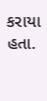કરાયા હતા.